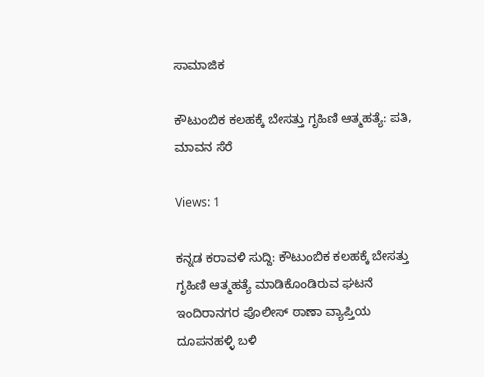ಸಾಮಾಜಿಕ

ಕೌಟುಂಬಿಕ ಕಲಹಕ್ಕೆ ಬೇಸತ್ತು ಗೃಹಿಣಿ ಆತ್ಮಹತ್ಯೆ: ಪತಿ, ಮಾವನ ಸೆರೆ

Views: 1

ಕನ್ನಡ ಕರಾವಳಿ ಸುದ್ದಿ: ಕೌಟುಂಬಿಕ ಕಲಹಕ್ಕೆ ಬೇಸತ್ತು ಗೃಹಿಣಿ ಆತ್ಮಹತ್ಯೆ ಮಾಡಿಕೊಂಡಿರುವ ಘಟನೆ ಇಂದಿರಾನಗರ ಪೊಲೀಸ್‌ ಠಾಣಾ ವ್ಯಾಪ್ತಿಯ ದೂಪನಹಳ್ಳಿ ಬಳಿ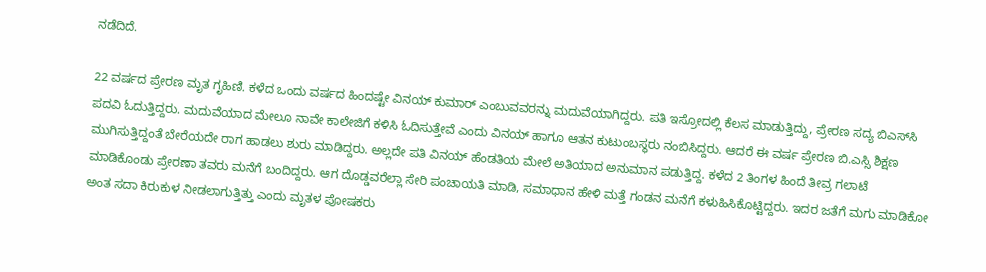ನಡೆದಿದೆ.

22 ವರ್ಷದ ಪ್ರೇರಣ ಮೃತ ಗೃಹಿಣಿ. ಕಳೆದ ಒಂದು ವರ್ಷದ ಹಿಂದಷ್ಟೇ ವಿನಯ್ ಕುಮಾರ್ ಎಂಬುವವರನ್ನು ಮದುವೆಯಾಗಿದ್ದರು. ಪತಿ ಇಸ್ರೋದಲ್ಲಿ ಕೆಲಸ ಮಾಡುತ್ತಿದ್ದು, ಪ್ರೇರಣ ಸದ್ಯ ಬಿಎಸ್‌ಸಿ ಪದವಿ ಓದುತ್ತಿದ್ದರು. ಮದುವೆಯಾದ ಮೇಲೂ ನಾವೇ ಕಾಲೇಜಿಗೆ ಕಳಿಸಿ ಓದಿಸುತ್ತೇವೆ ಎಂದು ವಿನಯ್ ಹಾಗೂ ಆತನ ಕುಟುಂಬಸ್ಥರು ನಂಬಿಸಿದ್ದರು. ಆದರೆ ಈ ವರ್ಷ ಪ್ರೇರಣ ಬಿ.ಎಸ್ಸಿ ಶಿಕ್ಷಣ ಮುಗಿಸುತ್ತಿದ್ದಂತೆ ಬೇರೆಯದೇ ರಾಗ ಹಾಡಲು ಶುರು ಮಾಡಿದ್ದರು. ಅಲ್ಲದೇ ಪತಿ ವಿನಯ್ ಹೆಂಡತಿಯ ಮೇಲೆ ಅತಿಯಾದ ಅನುಮಾನ ಪಡುತ್ತಿದ್ದ. ಕಳೆದ 2 ತಿಂಗಳ ಹಿಂದೆ ತೀವ್ರ ಗಲಾಟೆ ಮಾಡಿಕೊಂಡು ಪ್ರೇರಣಾ ತವರು ಮನೆಗೆ ಬಂದಿದ್ದರು. ಆಗ ದೊಡ್ಡವರೆಲ್ಲಾ ಸೇರಿ ಪಂಚಾಯತಿ ಮಾಡಿ, ಸಮಾಧಾನ ಹೇಳಿ ಮತ್ತೆ ಗಂಡನ ಮನೆಗೆ ಕಳುಹಿಸಿಕೊಟ್ಟಿದ್ದರು. ಇದರ ಜತೆಗೆ ಮಗು ಮಾಡಿಕೋ ಅಂತ ಸದಾ ಕಿರುಕುಳ ನೀಡಲಾಗುತ್ತಿತ್ತು ಎಂದು ಮೃತಳ ಪೋಷಕರು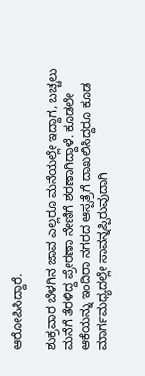ಆರೋಪಿಸಿದ್ದಾರೆ.

ಶುಕ್ರವಾರ ಬೆಳಗಿನ ಜಾವ ಎಲ್ಲರೂ ಮನೆಯಲ್ಲೇ ಇದ್ದಾಗ, ಬಚ್ಚಲು ಮನೆಗೆ ತೆರಳಿದ್ದ ಪ್ರೇರಣಾ ನೇಣಿಗೆ ಶರಣಾಗಿದ್ದಾಳೆ. ಕೂಡಲೇ ಆಕೆಯನ್ನು ಇಂದಿರಾ ನಗರದ ಆಸ್ಪತ್ರೆಗೆ ದಾಖಲಿಸಿದ್ದರೂ ಕೂಡ ಮಾರ್ಗಮಧ್ಯದಲ್ಲೇ ಸಾವನ್ನಪ್ಪಿರುವುದಾಗಿ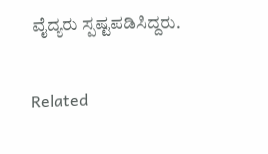ವೈದ್ಯರು ಸ್ಪಷ್ಟಪಡಿಸಿದ್ದರು.

Related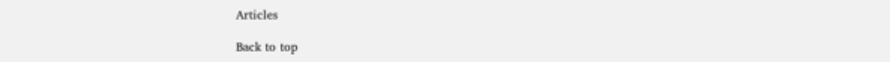Articles

Back to top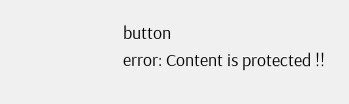button
error: Content is protected !!